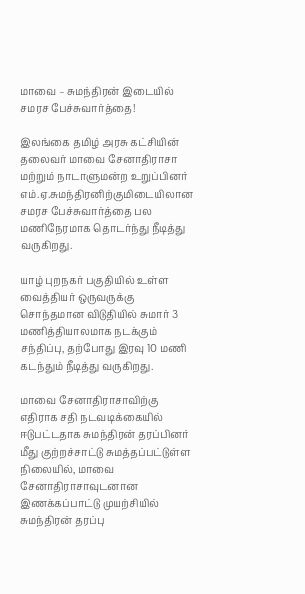மாவை – சுமந்திரன் இடையில் சமரச பேச்சுவார்த்தை!

இலங்கை தமிழ் அரசு கட்சியின் தலைவர் மாவை சேனாதிராசா மற்றும் நாடாளுமன்ற உறுப்பினர் எம்.ஏ.சுமந்திரனிற்குமிடையிலான சமரச பேச்சுவார்த்தை பல மணிநேரமாக தொடர்ந்து நீடித்து வருகிறது.

யாழ் புறநகர் பகுதியில் உள்ள வைத்தியர் ஒருவருக்கு சொந்தமான விடுதியில் சுமார் 3 மணித்தியாலமாக நடக்கும் சந்திப்பு, தற்போது இரவு 10 மணி கடந்தும் நீடித்து வருகிறது.

மாவை சேனாதிராசாவிற்கு எதிராக சதி நடவடிக்கையில் ஈடுபட்டதாக சுமந்திரன் தரப்பினர் மீது குற்றச்சாட்டு சுமத்தப்பட்டுள்ள நிலையில், மாவை சேனாதிராசாவுடனான இணக்கப்பாட்டு முயற்சியில் சுமந்திரன் தரப்பு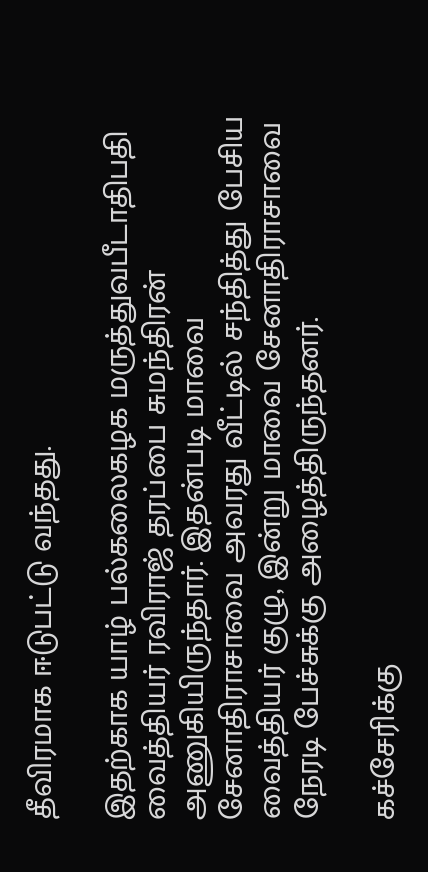தீவிரமாக ஈடுபட்டு வந்தது.

இதற்காக யாழ் பல்கலைகழக மருத்துவபீடாதிபதி வைத்தியர் ரவிராஜ் தரப்பை சுமந்திரன் அணுகியிருந்தார். இதன்படி மாவை சேனாதிராசாவை அவரது வீட்டில் சந்தித்து பேசிய வைத்தியர் குழு, இன்று மாவை சேனாதிராசாவை நேரடி பேச்சுக்கு அழைத்திருந்தனர்.

கச்சேரிக்கு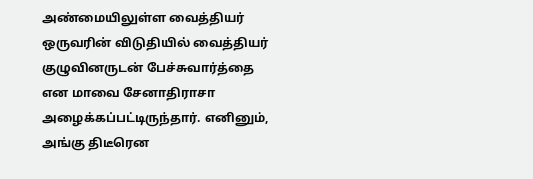அண்மையிலுள்ள வைத்தியர் ஒருவரின் விடுதியில் வைத்தியர் குழுவினருடன் பேச்சுவார்த்தை என மாவை சேனாதிராசா அழைக்கப்பட்டிருந்தார். எனினும், அங்கு திடீரென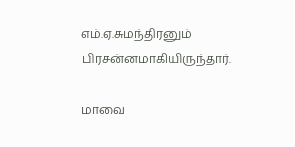எம்.ஏ.சுமந்திரனும் பிரசன்னமாகியிருந்தார்.

மாவை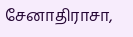சேனாதிராசா,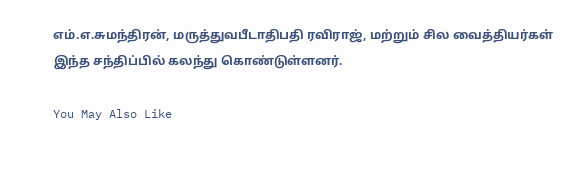எம்.எ.சுமந்திரன், மருத்துவபீடாதிபதி ரவிராஜ், மற்றும் சில வைத்தியர்கள் இந்த சந்திப்பில் கலந்து கொண்டுள்ளனர்.

You May Also Like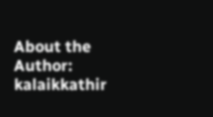About the Author: kalaikkathir